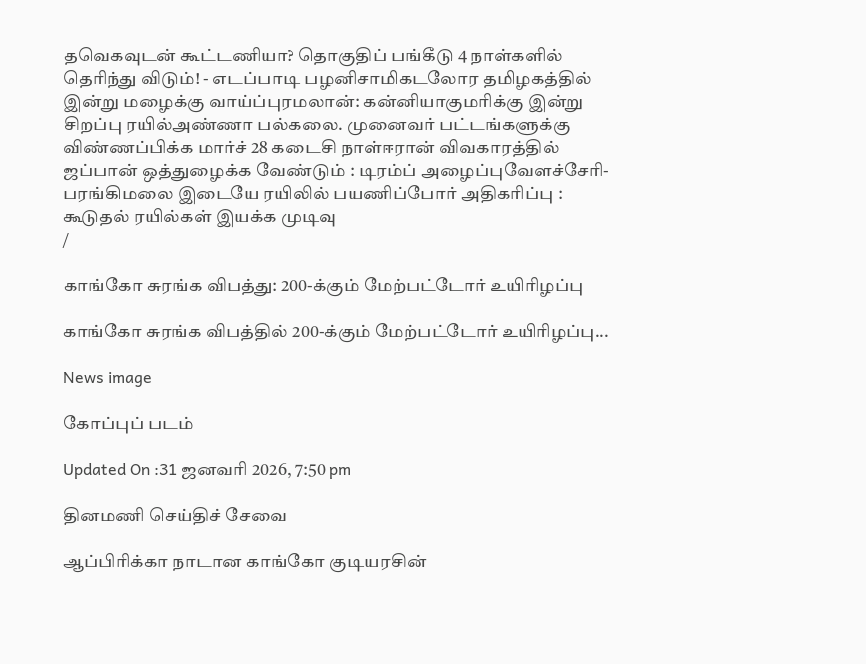தவெகவுடன் கூட்டணியா? தொகுதிப் பங்கீடு 4 நாள்களில் தெரிந்து விடும்! - எடப்பாடி பழனிசாமிகடலோர தமிழகத்தில் இன்று மழைக்கு வாய்ப்புரமலான்: கன்னியாகுமரிக்கு இன்று சிறப்பு ரயில்அண்ணா பல்கலை. முனைவர் பட்டங்களுக்கு விண்ணப்பிக்க மார்ச் 28 கடைசி நாள்ஈரான் விவகாரத்தில் ஜப்பான் ஒத்துழைக்க வேண்டும் : டிரம்ப் அழைப்புவேளச்சேரி-பரங்கிமலை இடையே ரயிலில் பயணிப்போர் அதிகரிப்பு : கூடுதல் ரயில்கள் இயக்க முடிவு
/

காங்கோ சுரங்க விபத்து: 200-க்கும் மேற்பட்டோர் உயிரிழப்பு

காங்கோ சுரங்க விபத்தில் 200-க்கும் மேற்பட்டோர் உயிரிழப்பு...

News image

கோப்புப் படம்

Updated On :31 ஜனவரி 2026, 7:50 pm

தினமணி செய்திச் சேவை

ஆப்பிரிக்கா நாடான காங்கோ குடியரசின்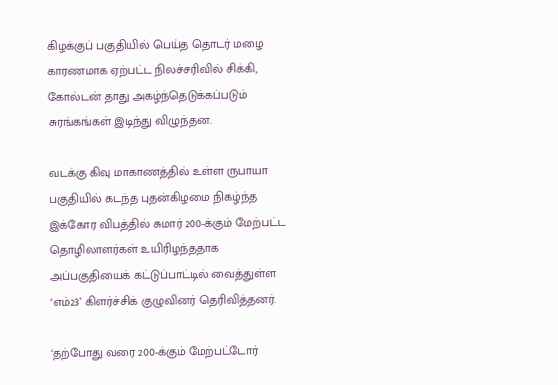கிழக்குப் பகுதியில் பெய்த தொடர் மழை காரணமாக ஏற்பட்ட நிலச்சரிவில் சிக்கி, கோல்டன் தாது அகழ்ந்தெடுக்கப்படும் சுரங்கங்கள் இடிந்து விழுந்தன.

வடக்கு கிவு மாகாணத்தில் உள்ள ருபாயா பகுதியில் கடந்த புதன்கிழமை நிகழ்ந்த இக்கோர விபத்தில் சுமார் 200-க்கும் மேற்பட்ட தொழிலாளர்கள் உயிரிழந்ததாக அப்பகுதியைக் கட்டுப்பாட்டில் வைத்துள்ள ‘எம்23’ கிளர்ச்சிக் குழுவினர் தெரிவித்தனர்.

‘தற்போது வரை 200-க்கும் மேற்பட்டோர்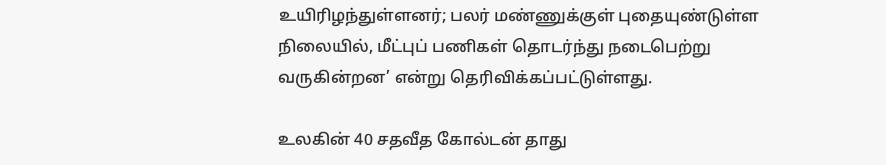உயிரிழந்துள்ளனர்; பலர் மண்ணுக்குள் புதையுண்டுள்ள நிலையில், மீட்புப் பணிகள் தொடர்ந்து நடைபெற்று வருகின்றன’ என்று தெரிவிக்கப்பட்டுள்ளது.

உலகின் 40 சதவீத கோல்டன் தாது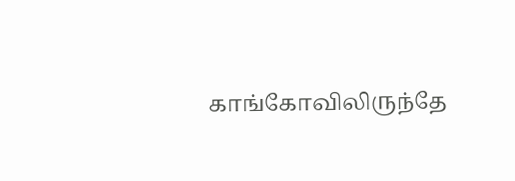காங்கோவிலிருந்தே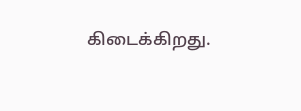கிடைக்கிறது.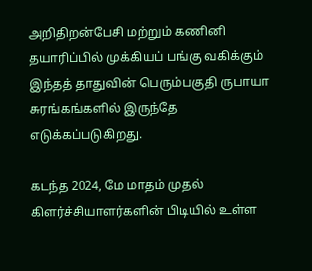அறிதிறன்பேசி மற்றும் கணினி தயாரிப்பில் முக்கியப் பங்கு வகிக்கும் இந்தத் தாதுவின் பெரும்பகுதி ருபாயா சுரங்கங்களில் இருந்தே எடுக்கப்படுகிறது.

கடந்த 2024, மே மாதம் முதல் கிளர்ச்சியாளர்களின் பிடியில் உள்ள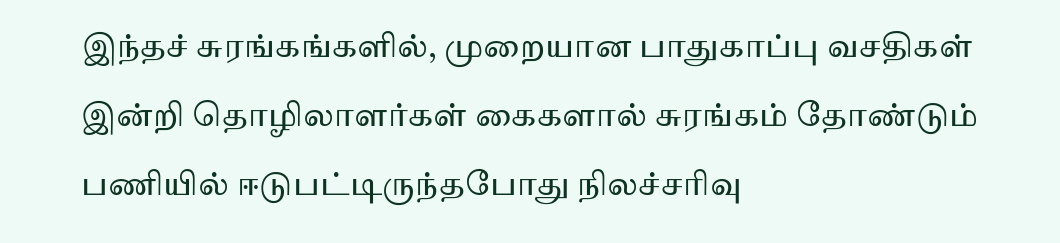இந்தச் சுரங்கங்களில், முறையான பாதுகாப்பு வசதிகள் இன்றி தொழிலாளர்கள் கைகளால் சுரங்கம் தோண்டும் பணியில் ஈடுபட்டிருந்தபோது நிலச்சரிவு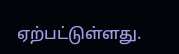ஏற்பட்டுள்ளது.